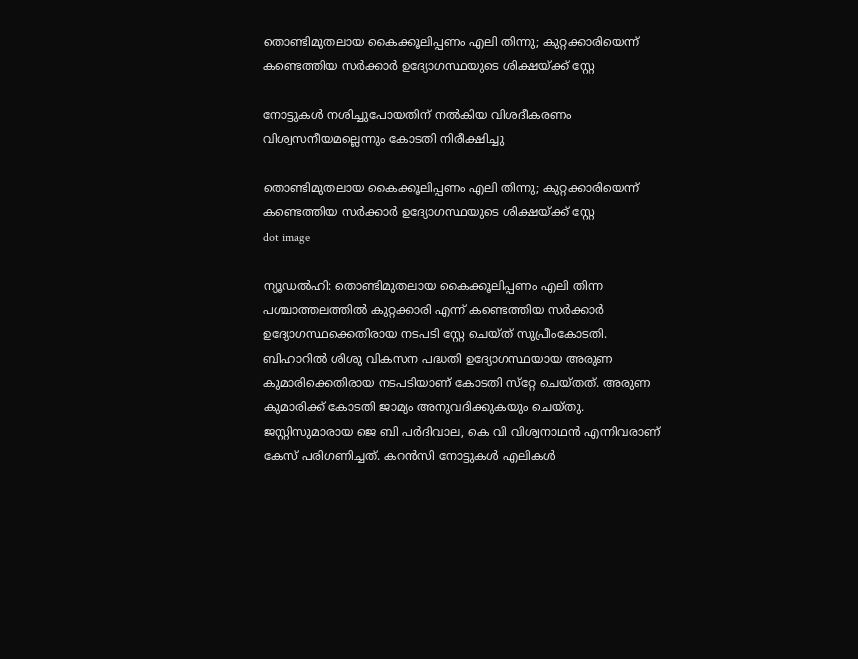തൊണ്ടിമുതലായ കൈക്കൂലിപ്പണം എലി തിന്നു; കുറ്റക്കാരിയെന്ന് കണ്ടെത്തിയ സർക്കാർ ഉദ്യോഗസ്ഥയുടെ ശിക്ഷയ്ക്ക് സ്റ്റേ

നോട്ടുകള്‍ നശിച്ചുപോയതിന് നല്‍കിയ വിശദീകരണം വിശ്വസനീയമല്ലെന്നും കോടതി നിരീക്ഷിച്ചു

തൊണ്ടിമുതലായ കൈക്കൂലിപ്പണം എലി തിന്നു; കുറ്റക്കാരിയെന്ന് കണ്ടെത്തിയ സർക്കാർ ഉദ്യോഗസ്ഥയുടെ ശിക്ഷയ്ക്ക് സ്റ്റേ
dot image

ന്യൂഡല്‍ഹി: തൊണ്ടിമുതലായ കൈക്കൂലിപ്പണം എലി തിന്ന പശ്ചാത്തലത്തില്‍ കുറ്റക്കാരി എന്ന് കണ്ടെത്തിയ സര്‍ക്കാര്‍ ഉദ്യോഗസ്ഥക്കെതിരായ നടപടി സ്റ്റേ ചെയ്ത് സുപ്രീംകോടതി. ബിഹാറില്‍ ശിശു വികസന പദ്ധതി ഉദ്യോഗസ്ഥയായ അരുണ കുമാരിക്കെതിരായ നടപടിയാണ് കോടതി സ്‌റ്റേ ചെയ്തത്. അരുണ കുമാരിക്ക് കോടതി ജാമ്യം അനുവദിക്കുകയും ചെയ്തു. ജസ്റ്റിസുമാരായ ജെ ബി പര്‍ദിവാല, കെ വി വിശ്വനാഥന്‍ എന്നിവരാണ് കേസ് പരിഗണിച്ചത്. കറന്‍സി നോട്ടുകള്‍ എലികള്‍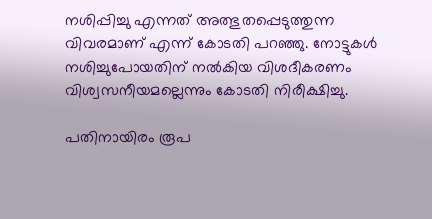നശിപ്പിച്ചു എന്നത് അത്ഭുതപ്പെടുത്തുന്ന വിവരമാണ് എന്ന് കോടതി പറഞ്ഞു. നോട്ടുകള്‍ നശിച്ചുപോയതിന് നല്‍കിയ വിശദീകരണം വിശ്വസനീയമല്ലെന്നും കോടതി നിരീക്ഷിച്ചു.

പതിനായിരം രൂപ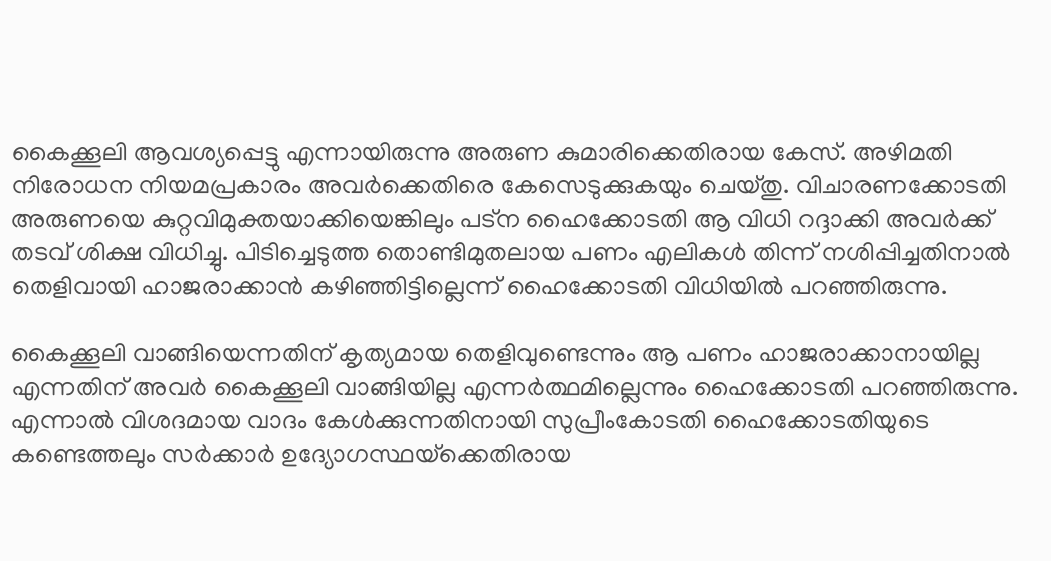കൈക്കൂലി ആവശ്യപ്പെട്ടു എന്നായിരുന്നു അരുണ കുമാരിക്കെതിരായ കേസ്. അഴിമതി നിരോധന നിയമപ്രകാരം അവര്‍ക്കെതിരെ കേസെടുക്കുകയും ചെയ്തു. വിചാരണക്കോടതി അരുണയെ കുറ്റവിമുക്തയാക്കിയെങ്കിലും പട്‌ന ഹൈക്കോടതി ആ വിധി റദ്ദാക്കി അവര്‍ക്ക് തടവ് ശിക്ഷ വിധിച്ചു. പിടിച്ചെടുത്ത തൊണ്ടിമുതലായ പണം എലികള്‍ തിന്ന് നശിപ്പിച്ചതിനാൽ തെളിവായി ഹാജരാക്കാന്‍ കഴിഞ്ഞിട്ടില്ലെന്ന് ഹൈക്കോടതി വിധിയില്‍ പറഞ്ഞിരുന്നു.

കൈക്കൂലി വാങ്ങിയെന്നതിന് കൃത്യമായ തെളിവുണ്ടെന്നും ആ പണം ഹാജരാക്കാനായില്ല എന്നതിന് അവര്‍ കൈക്കൂലി വാങ്ങിയില്ല എന്നര്‍ത്ഥമില്ലെന്നും ഹൈക്കോടതി പറഞ്ഞിരുന്നു. എന്നാല്‍ വിശദമായ വാദം കേള്‍ക്കുന്നതിനായി സുപ്രീംകോടതി ഹൈക്കോടതിയുടെ കണ്ടെത്തലും സര്‍ക്കാര്‍ ഉദ്യോഗസ്ഥയ്‌ക്കെതിരായ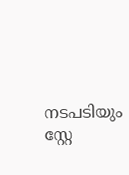നടപടിയും സ്റ്റേ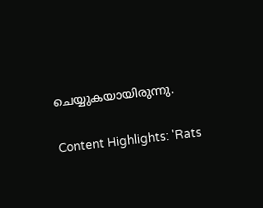ചെയ്യുകയായിരുന്നു.

Content Highlights: 'Rats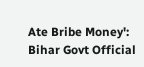Ate Bribe Money': Bihar Govt Official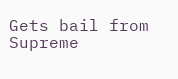Gets bail from Supreme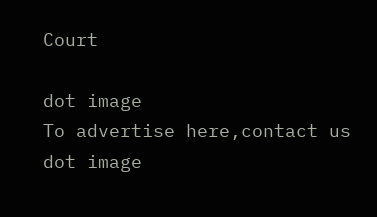Court

dot image
To advertise here,contact us
dot image